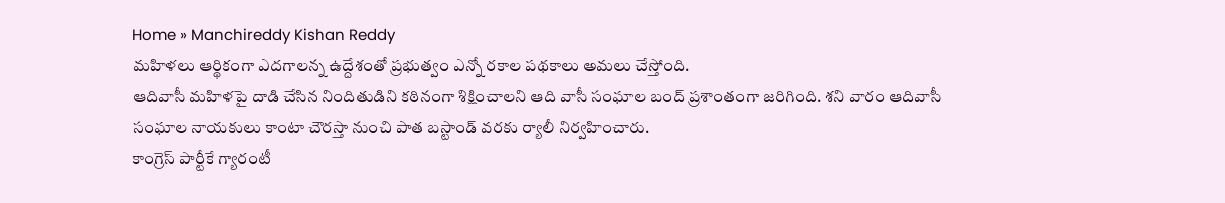Home » Manchireddy Kishan Reddy
మహిళలు ఆర్థికంగా ఎదగాలన్న ఉద్దేశంతో ప్రభుత్వం ఎన్నో రకాల పథకాలు అమలు చేస్తోంది.
ఆదివాసీ మహిళపై దాడి చేసిన నిందితుడిని కఠినంగా శిక్షించాలని ఆది వాసీ సంఘాల బంద్ ప్రశాంతంగా జరిగింది. శని వారం ఆదివాసీ సంఘాల నాయకులు కాంటా చౌరస్తా నుంచి పాత బస్టాండ్ వరకు ర్యాలీ నిర్వహించారు.
కాంగ్రెస్ పార్టీకే గ్యారంటీ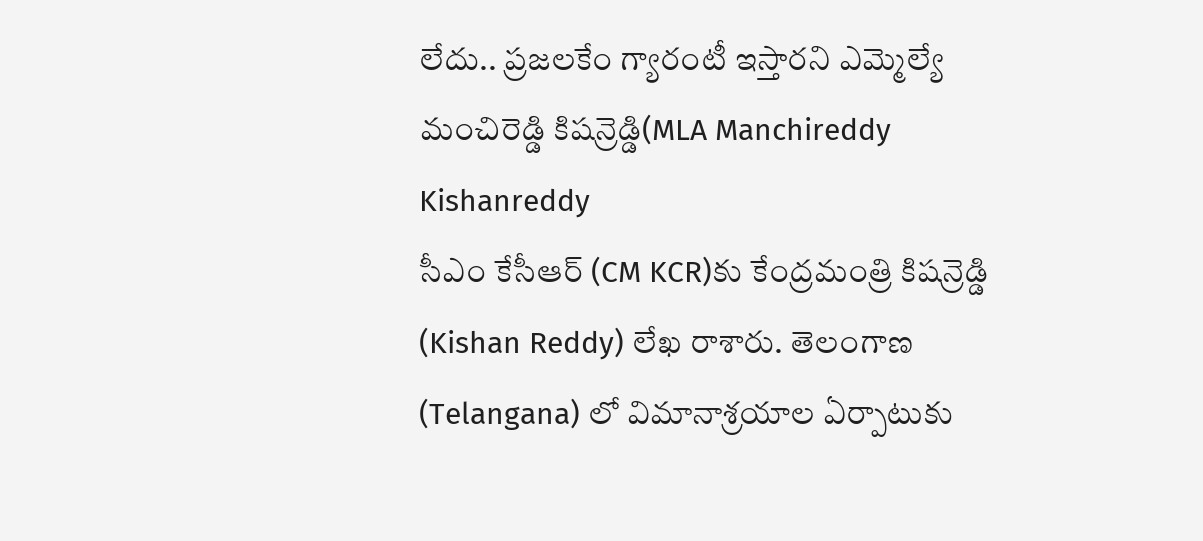లేదు.. ప్రజలకేం గ్యారంటీ ఇస్తారని ఎమ్మెల్యే మంచిరెడ్డి కిషన్రెడ్డి(MLA Manchireddy Kishanreddy
సీఎం కేసీఆర్ (CM KCR)కు కేంద్రమంత్రి కిషన్రెడ్డి (Kishan Reddy) లేఖ రాశారు. తెలంగాణ (Telangana) లో విమానాశ్రయాల ఏర్పాటుకు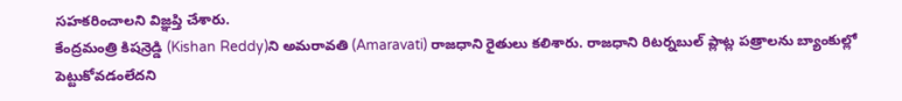సహకరించాలని విజ్ఞప్తి చేశారు.
కేంద్రమంత్రి కిషన్రెడ్డి (Kishan Reddy)ని అమరావతి (Amaravati) రాజధాని రైతులు కలిశారు. రాజధాని రిటర్నబుల్ ప్లాట్ల పత్రాలను బ్యాంకుల్లో పెట్టుకోవడంలేదని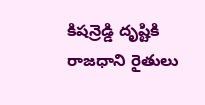కిషన్రెడ్డి దృష్టికి రాజధాని రైతులు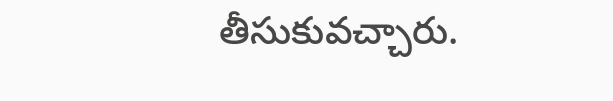తీసుకువచ్చారు.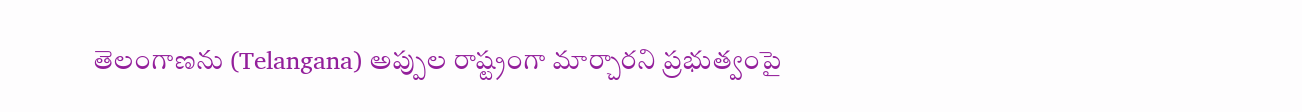తెలంగాణను (Telangana) అప్పుల రాష్ట్రంగా మార్చారని ప్రభుత్వంపై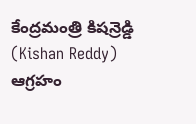కేంద్రమంత్రి కిషన్రెడ్డి (Kishan Reddy) ఆగ్రహం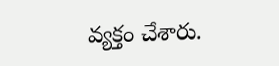వ్యక్తం చేశారు.